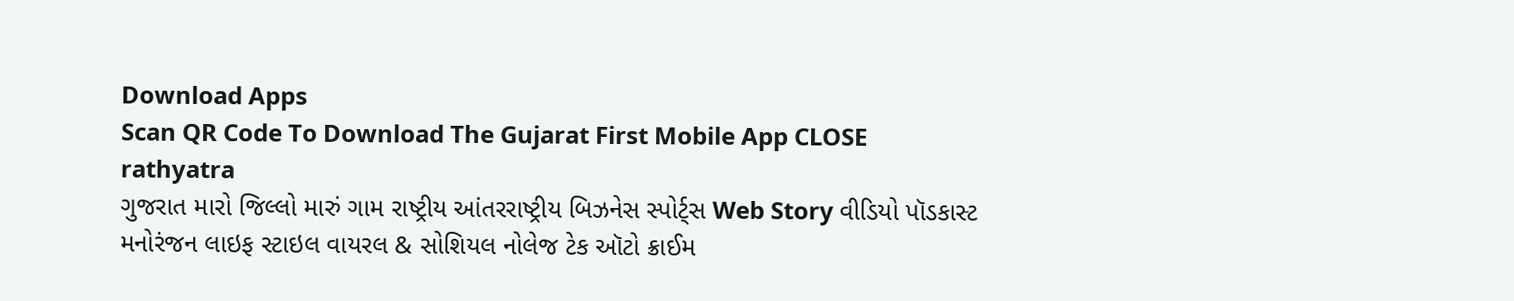Download Apps
Scan QR Code To Download The Gujarat First Mobile App CLOSE
rathyatra
ગુજરાત મારો જિલ્લો મારું ગામ રાષ્ટ્રીય આંતરરાષ્ટ્રીય બિઝનેસ સ્પોર્ટ્સ Web Story વીડિયો પૉડકાસ્ટ મનોરંજન લાઇફ સ્ટાઇલ વાયરલ & સોશિયલ નોલેજ ટેક ઑટો ક્રાઈમ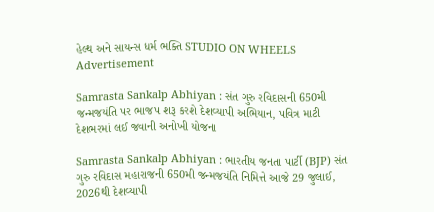હેલ્થ અને સાયન્સ ધર્મ ભક્તિ STUDIO ON WHEELS
Advertisement

Samrasta Sankalp Abhiyan : સંત ગુરુ રવિદાસની 650મી જન્મજયંતિ પર ભાજપ શરૂ કરશે દેશવ્યાપી અભિયાન, પવિત્ર માટી દેશભરમાં લઈ જવાની અનોખી યોજના

Samrasta Sankalp Abhiyan : ભારતીય જનતા પાર્ટી (BJP) સંત ગુરુ રવિદાસ મહારાજની 650મી જન્મજયંતિ નિમિત્તે આજે 29 જુલાઈ, 2026થી દેશવ્યાપી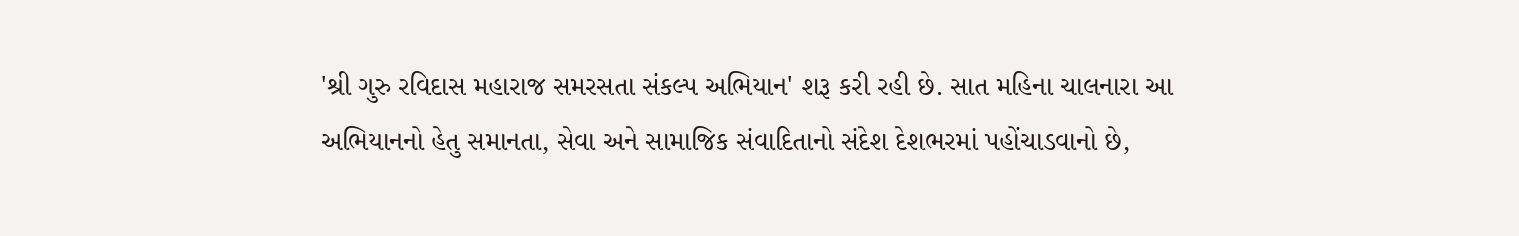'શ્રી ગુરુ રવિદાસ મહારાજ સમરસતા સંકલ્પ અભિયાન' શરૂ કરી રહી છે. સાત મહિના ચાલનારા આ અભિયાનનો હેતુ સમાનતા, સેવા અને સામાજિક સંવાદિતાનો સંદેશ દેશભરમાં પહોંચાડવાનો છે,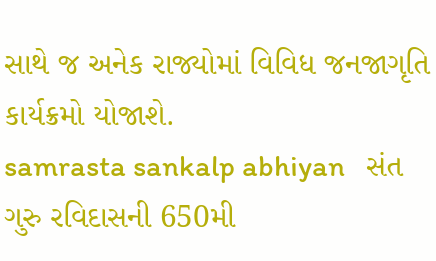સાથે જ અનેક રાજ્યોમાં વિવિધ જનજાગૃતિ કાર્યક્રમો યોજાશે.
samrasta sankalp abhiyan   સંત ગુરુ રવિદાસની 650મી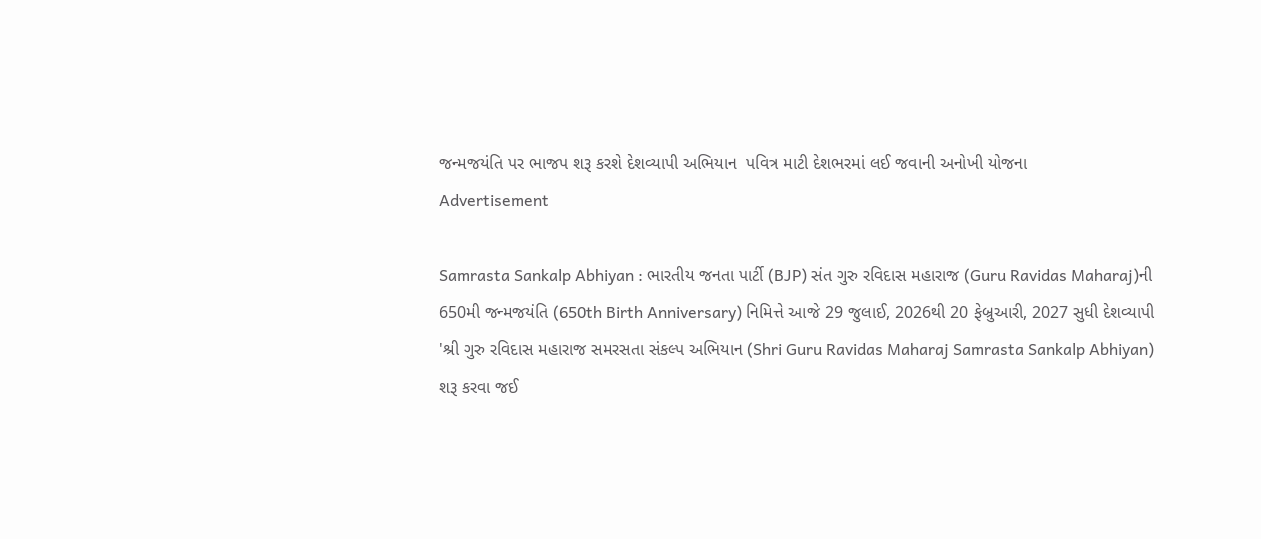જન્મજયંતિ પર ભાજપ શરૂ કરશે દેશવ્યાપી અભિયાન  પવિત્ર માટી દેશભરમાં લઈ જવાની અનોખી યોજના
Advertisement

Samrasta Sankalp Abhiyan : ભારતીય જનતા પાર્ટી (BJP) સંત ગુરુ રવિદાસ મહારાજ (Guru Ravidas Maharaj)ની 650મી જન્મજયંતિ (650th Birth Anniversary) નિમિત્તે આજે 29 જુલાઈ, 2026થી 20 ફેબ્રુઆરી, 2027 સુધી દેશવ્યાપી 'શ્રી ગુરુ રવિદાસ મહારાજ સમરસતા સંકલ્પ અભિયાન (Shri Guru Ravidas Maharaj Samrasta Sankalp Abhiyan) શરૂ કરવા જઈ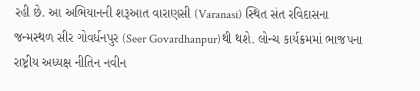રહી છે. આ અભિયાનની શરૂઆત વારાણસી (Varanasi) સ્થિત સંત રવિદાસના જન્મસ્થળ સીર ગોવર્ધનપુર (Seer Govardhanpur)થી થશે. લોન્ચ કાર્યક્રમમાં ભાજપના રાષ્ટ્રીય અધ્યક્ષ નીતિન નવીન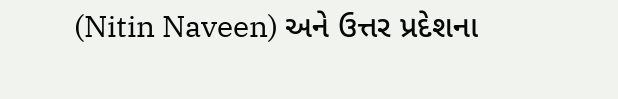(Nitin Naveen) અને ઉત્તર પ્રદેશના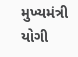મુખ્યમંત્રી યોગી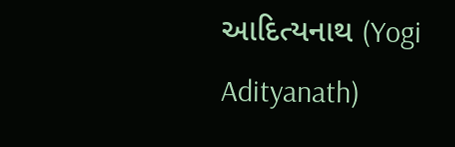આદિત્યનાથ (Yogi Adityanath)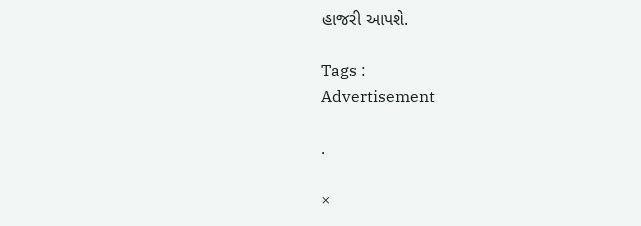હાજરી આપશે.

Tags :
Advertisement

.

×